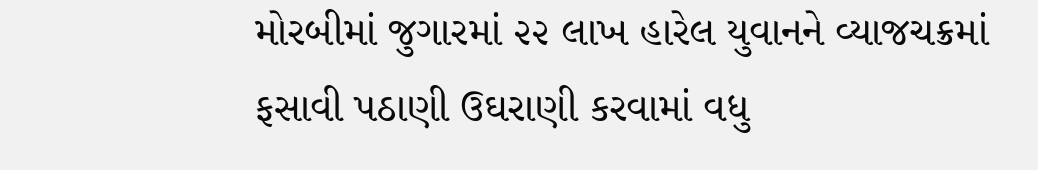મોરબીમાં જુગારમાં ૨૨ લાખ હારેલ યુવાનને વ્યાજચક્રમાં ફસાવી પઠાણી ઉઘરાણી કરવામાં વધુ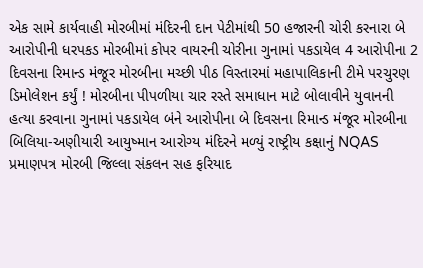એક સામે કાર્યવાહી મોરબીમાં મંદિરની દાન પેટીમાંથી 50 હજારની ચોરી કરનારા બે આરોપીની ધરપકડ મોરબીમાં કોપર વાયરની ચોરીના ગુનામાં પકડાયેલ 4 આરોપીના 2 દિવસના રિમાન્ડ મંજૂર મોરબીના મચ્છી પીઠ વિસ્તારમાં મહાપાલિકાની ટીમે પરચુરણ ડિમોલેશન કર્યું ! મોરબીના પીપળીયા ચાર રસ્તે સમાધાન માટે બોલાવીને યુવાનની હત્યા કરવાના ગુનામાં પકડાયેલ બંને આરોપીના બે દિવસના રિમાન્ડ મંજૂર મોરબીના બિલિયા-અણીયારી આયુષ્માન આરોગ્ય મંદિરને મળ્યું રાષ્ટ્રીય કક્ષાનું NQAS પ્રમાણપત્ર મોરબી જિલ્લા સંકલન સહ ફરિયાદ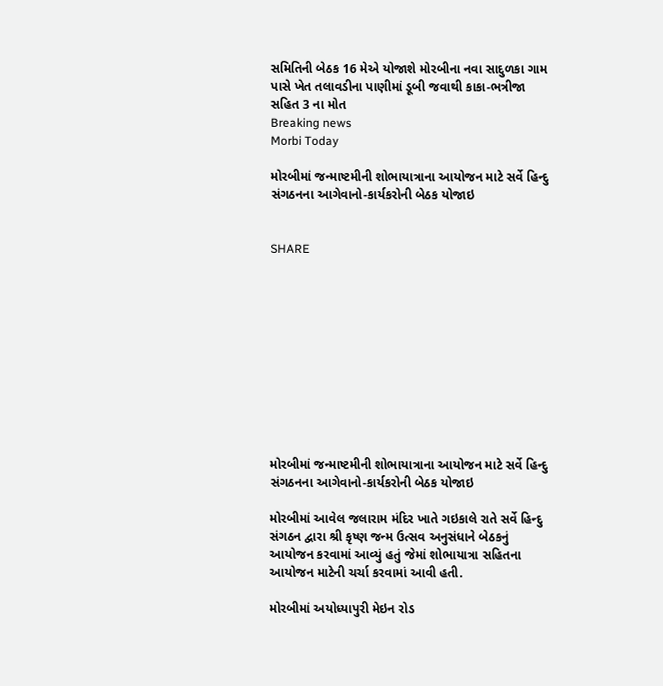સમિતિની બેઠક 16 મેએ યોજાશે મોરબીના નવા સાદુળકા ગામ પાસે ખેત તલાવડીના પાણીમાં ડૂબી જવાથી કાકા-ભત્રીજા સહિત 3 ના મોત
Breaking news
Morbi Today

મોરબીમાં જન્માષ્ટમીની શોભાયાત્રાના આયોજન માટે સર્વે હિન્દુ સંગઠનના આગેવાનો-કાર્યકરોની બેઠક યોજાઇ


SHARE











મોરબીમાં જન્માષ્ટમીની શોભાયાત્રાના આયોજન માટે સર્વે હિન્દુ સંગઠનના આગેવાનો-કાર્યકરોની બેઠક યોજાઇ

મોરબીમાં આવેલ જલારામ મંદિર ખાતે ગઇકાલે રાતે સર્વે હિન્દુ સંગઠન દ્વારા શ્રી કૃષ્ણ જન્મ ઉત્સવ અનુસંધાને બેઠકનું આયોજન કરવામાં આવ્યું હતું જેમાં શોભાયાત્રા સહિતના આયોજન માટેની ચર્ચા કરવામાં આવી હતી.

મોરબીમાં અયોધ્યાપુરી મેઇન રોડ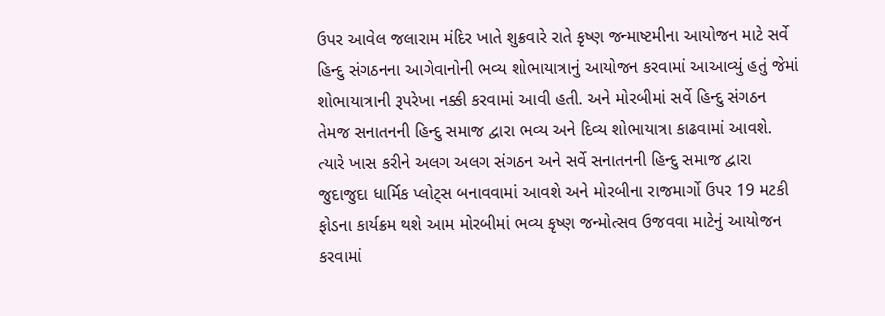ઉપર આવેલ જલારામ મંદિર ખાતે શુક્રવારે રાતે કૃષ્ણ જન્માષ્ટમીના આયોજન માટે સર્વે હિન્દુ સંગઠનના આગેવાનોની ભવ્ય શોભાયાત્રાનું આયોજન કરવામાં આઆવ્યું હતું જેમાં શોભાયાત્રાની રૂપરેખા નક્કી કરવામાં આવી હતી. અને મોરબીમાં સર્વે હિન્દુ સંગઠન તેમજ સનાતનની હિન્દુ સમાજ દ્વારા ભવ્ય અને દિવ્ય શોભાયાત્રા કાઢવામાં આવશે. ત્યારે ખાસ કરીને અલગ અલગ સંગઠન અને સર્વે સનાતનની હિન્દુ સમાજ દ્વારા જુદાજુદા ધાર્મિક પ્લોટ્સ બનાવવામાં આવશે અને મોરબીના રાજમાર્ગો ઉપર 19 મટકી ફોડના કાર્યક્રમ થશે આમ મોરબીમાં ભવ્ય કૃષ્ણ જન્મોત્સવ ઉજવવા માટેનું આયોજન કરવામાં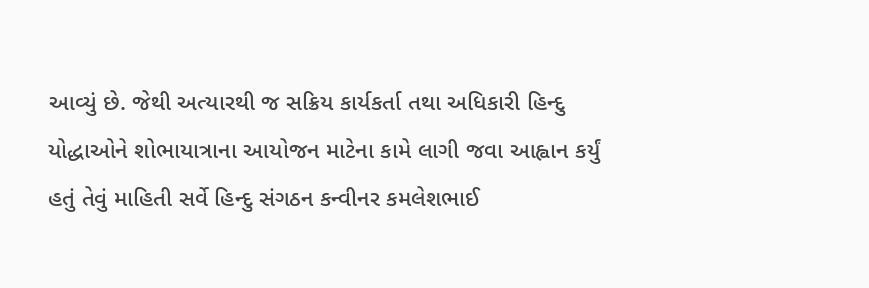આવ્યું છે. જેથી અત્યારથી જ સક્રિય કાર્યકર્તા તથા અધિકારી હિન્દુ યોદ્ધાઓને શોભાયાત્રાના આયોજન માટેના કામે લાગી જવા આહ્વાન કર્યું હતું તેવું માહિતી સર્વે હિન્દુ સંગઠન કન્વીનર કમલેશભાઈ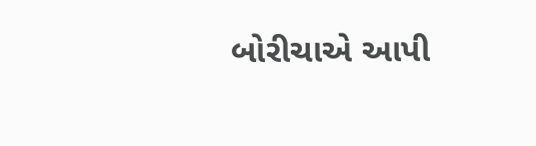બોરીચાએ આપી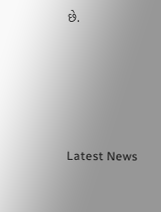છે.






Latest News